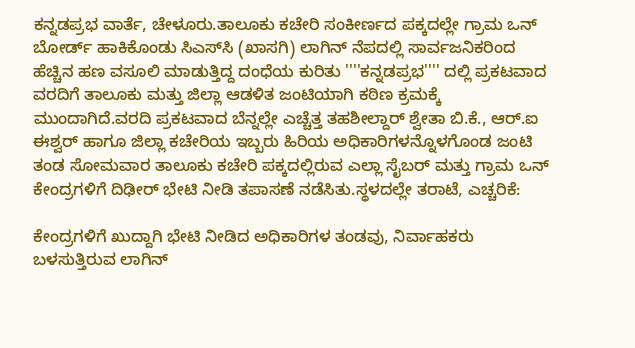ಕನ್ನಡಪ್ರಭ ವಾರ್ತೆ, ಚೇಳೂರು.ತಾಲೂಕು ಕಚೇರಿ ಸಂಕೀರ್ಣದ ಪಕ್ಕದಲ್ಲೇ ಗ್ರಾಮ ಒನ್ ಬೋರ್ಡ್ ಹಾಕಿಕೊಂಡು ಸಿಎಸ್‌ಸಿ (ಖಾಸಗಿ) ಲಾಗಿನ್ ನೆಪದಲ್ಲಿ ಸಾರ್ವಜನಿಕರಿಂದ ಹೆಚ್ಚಿನ ಹಣ ವಸೂಲಿ ಮಾಡುತ್ತಿದ್ದ ದಂಧೆಯ ಕುರಿತು ''''ಕನ್ನಡಪ್ರಭ'''' ದಲ್ಲಿ ಪ್ರಕಟವಾದ ವರದಿಗೆ ತಾಲೂಕು ಮತ್ತು ಜಿಲ್ಲಾ ಆಡಳಿತ ಜಂಟಿಯಾಗಿ ಕಠಿಣ ಕ್ರಮಕ್ಕೆ ಮುಂದಾಗಿದೆ.ವರದಿ ಪ್ರಕಟವಾದ ಬೆನ್ನಲ್ಲೇ ಎಚ್ಚೆತ್ತ ತಹಶೀಲ್ದಾರ್ ಶ್ವೇತಾ ಬಿ.ಕೆ., ಆರ್.ಐ ಈಶ್ವರ್ ಹಾಗೂ ಜಿಲ್ಲಾ ಕಚೇರಿಯ ಇಬ್ಬರು ಹಿರಿಯ ಅಧಿಕಾರಿಗಳನ್ನೊಳಗೊಂಡ ಜಂಟಿ ತಂಡ ಸೋಮವಾರ ತಾಲೂಕು ಕಚೇರಿ ಪಕ್ಕದಲ್ಲಿರುವ ಎಲ್ಲಾ ಸೈಬರ್ ಮತ್ತು ಗ್ರಾಮ ಒನ್ ಕೇಂದ್ರಗಳಿಗೆ ದಿಢೀರ್ ಭೇಟಿ ನೀಡಿ ತಪಾಸಣೆ ನಡೆಸಿತು.ಸ್ಥಳದಲ್ಲೇ ತರಾಟೆ, ಎಚ್ಚರಿಕೆ:

ಕೇಂದ್ರಗಳಿಗೆ ಖುದ್ದಾಗಿ ಭೇಟಿ ನೀಡಿದ ಅಧಿಕಾರಿಗಳ ತಂಡವು, ನಿರ್ವಾಹಕರು ಬಳಸುತ್ತಿರುವ ಲಾಗಿನ್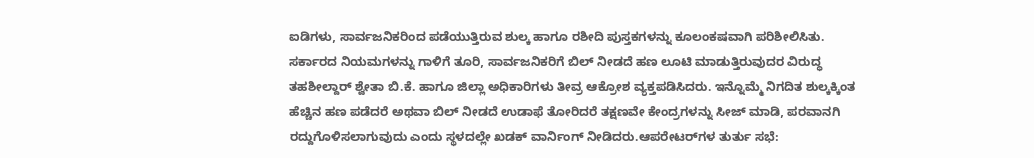ಐಡಿಗಳು, ಸಾರ್ವಜನಿಕರಿಂದ ಪಡೆಯುತ್ತಿರುವ ಶುಲ್ಕ ಹಾಗೂ ರಶೀದಿ ಪುಸ್ತಕಗಳನ್ನು ಕೂಲಂಕಷವಾಗಿ ಪರಿಶೀಲಿಸಿತು. ಸರ್ಕಾರದ ನಿಯಮಗಳನ್ನು ಗಾಳಿಗೆ ತೂರಿ, ಸಾರ್ವಜನಿಕರಿಗೆ ಬಿಲ್ ನೀಡದೆ ಹಣ ಲೂಟಿ ಮಾಡುತ್ತಿರುವುದರ ವಿರುದ್ಧ ತಹಶೀಲ್ದಾರ್ ಶ್ವೇತಾ ಬಿ.ಕೆ. ಹಾಗೂ ಜಿಲ್ಲಾ ಅಧಿಕಾರಿಗಳು ತೀವ್ರ ಆಕ್ರೋಶ ವ್ಯಕ್ತಪಡಿಸಿದರು. ಇನ್ನೊಮ್ಮೆ ನಿಗದಿತ ಶುಲ್ಕಕ್ಕಿಂತ ಹೆಚ್ಚಿನ ಹಣ ಪಡೆದರೆ ಅಥವಾ ಬಿಲ್ ನೀಡದೆ ಉಡಾಫೆ ತೋರಿದರೆ ತಕ್ಷಣವೇ ಕೇಂದ್ರಗಳನ್ನು ಸೀಜ್ ಮಾಡಿ, ಪರವಾನಗಿ ರದ್ದುಗೊಳಿಸಲಾಗುವುದು ಎಂದು ಸ್ಥಳದಲ್ಲೇ ಖಡಕ್ ವಾರ್ನಿಂಗ್ ನೀಡಿದರು.ಆಪರೇಟರ್‌ಗಳ ತುರ್ತು ಸಭೆ: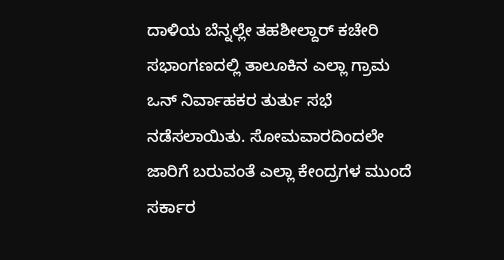ದಾಳಿಯ ಬೆನ್ನಲ್ಲೇ ತಹಶೀಲ್ದಾರ್ ಕಚೇರಿ ಸಭಾಂಗಣದಲ್ಲಿ ತಾಲೂಕಿನ ಎಲ್ಲಾ ಗ್ರಾಮ ಒನ್ ನಿರ್ವಾಹಕರ ತುರ್ತು ಸಭೆ ನಡೆಸಲಾಯಿತು. ಸೋಮವಾರದಿಂದಲೇ ಜಾರಿಗೆ ಬರುವಂತೆ ಎಲ್ಲಾ ಕೇಂದ್ರಗಳ ಮುಂದೆ ಸರ್ಕಾರ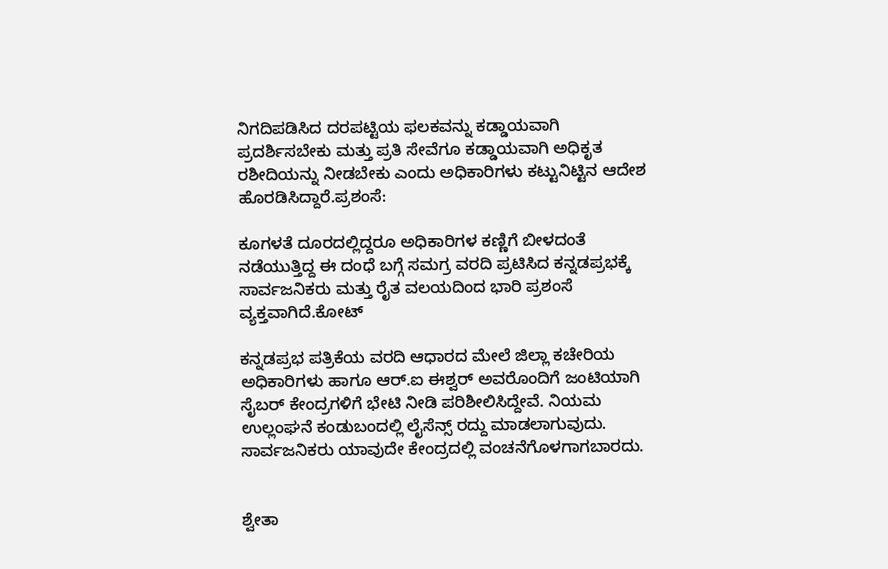ನಿಗದಿಪಡಿಸಿದ ದರಪಟ್ಟಿಯ ಫಲಕವನ್ನು ಕಡ್ಡಾಯವಾಗಿ ಪ್ರದರ್ಶಿಸಬೇಕು ಮತ್ತು ಪ್ರತಿ ಸೇವೆಗೂ ಕಡ್ಡಾಯವಾಗಿ ಅಧಿಕೃತ ರಶೀದಿಯನ್ನು ನೀಡಬೇಕು ಎಂದು ಅಧಿಕಾರಿಗಳು ಕಟ್ಟುನಿಟ್ಟಿನ ಆದೇಶ ಹೊರಡಿಸಿದ್ದಾರೆ.ಪ್ರಶಂಸೆ:

ಕೂಗಳತೆ ದೂರದಲ್ಲಿದ್ದರೂ ಅಧಿಕಾರಿಗಳ ಕಣ್ಣಿಗೆ ಬೀಳದಂತೆ ನಡೆಯುತ್ತಿದ್ದ ಈ ದಂಧೆ ಬಗ್ಗೆ ಸಮಗ್ರ ವರದಿ ಪ್ರಟಿಸಿದ ಕನ್ನಡಪ್ರಭಕ್ಕೆ ಸಾರ್ವಜನಿಕರು ಮತ್ತು ರೈತ ವಲಯದಿಂದ ಭಾರಿ ಪ್ರಶಂಸೆ ವ್ಯಕ್ತವಾಗಿದೆ.ಕೋಟ್

ಕನ್ನಡಪ್ರಭ ಪತ್ರಿಕೆಯ ವರದಿ ಆಧಾರದ ಮೇಲೆ ಜಿಲ್ಲಾ ಕಚೇರಿಯ ಅಧಿಕಾರಿಗಳು ಹಾಗೂ ಆರ್.ಐ ಈಶ್ವರ್ ಅವರೊಂದಿಗೆ ಜಂಟಿಯಾಗಿ ಸೈಬರ್ ಕೇಂದ್ರಗಳಿಗೆ ಭೇಟಿ ನೀಡಿ ಪರಿಶೀಲಿಸಿದ್ದೇವೆ. ನಿಯಮ ಉಲ್ಲಂಘನೆ ಕಂಡುಬಂದಲ್ಲಿ ಲೈಸೆನ್ಸ್ ರದ್ದು ಮಾಡಲಾಗುವುದು. ಸಾರ್ವಜನಿಕರು ಯಾವುದೇ ಕೇಂದ್ರದಲ್ಲಿ ವಂಚನೆಗೊಳಗಾಗಬಾರದು.


ಶ್ವೇತಾ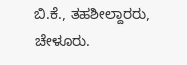ಬಿ.ಕೆ., ತಹಶೀಲ್ದಾರರು, ಚೇಳೂರು.